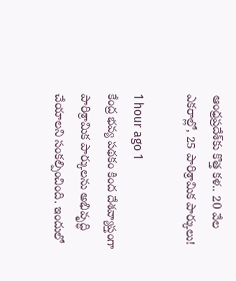ఆంధ్రప్రదేశ్‌కు కొత్త కళ.. 20 వేల ఎకరాల్లో, 25 పారిశ్రామిక పార్కులు!

1 hour ago 1
కేంద్ర భవ్య పథకం కింద దేశవ్యాప్తంగా పారిశ్రామిక పార్కులను అభివృద్ధి చేయాలని సంకల్పించింది. ఇందులో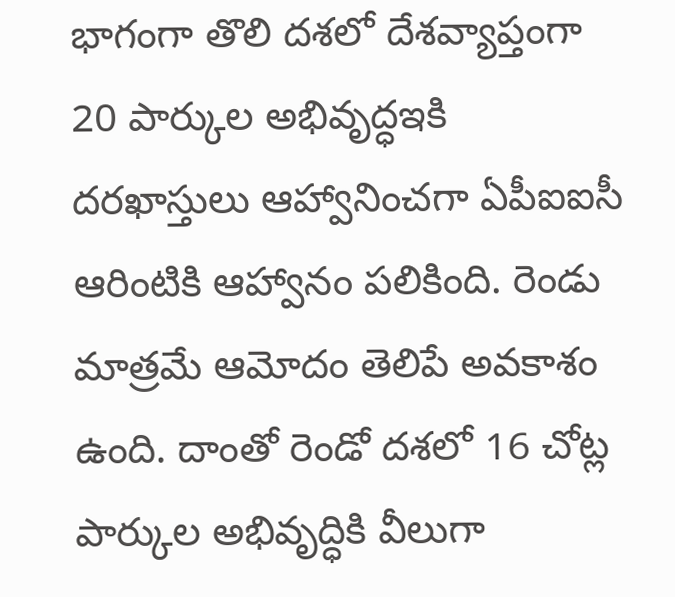భాగంగా తొలి దశలో దేశవ్యాప్తంగా 20 పార్కుల అభివృద్ధఇకి దరఖాస్తులు ఆహ్వానించగా ఏపీఐఐసీ ఆరింటికి ఆహ్వానం పలికింది. రెండు మాత్రమే ఆమోదం తెలిపే అవకాశం ఉంది. దాంతో రెండో దశలో 16 చోట్ల పార్కుల అభివృద్ధికి వీలుగా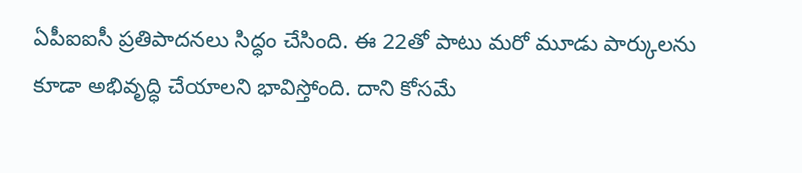ఏపీఐఐసీ ప్రతిపాదనలు సిద్ధం చేసింది. ఈ 22తో పాటు మరో మూడు పార్కులను కూడా అభివృద్ధి చేయాలని భావిస్తోంది. దాని కోసమే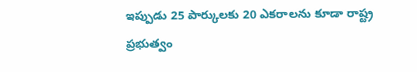ఇప్పుడు 25 పార్కులకు 20 ఎకరాలను కూడా రాష్ట్ర ప్రభుత్వం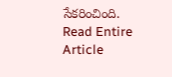సేకరించింది.
Read Entire Article